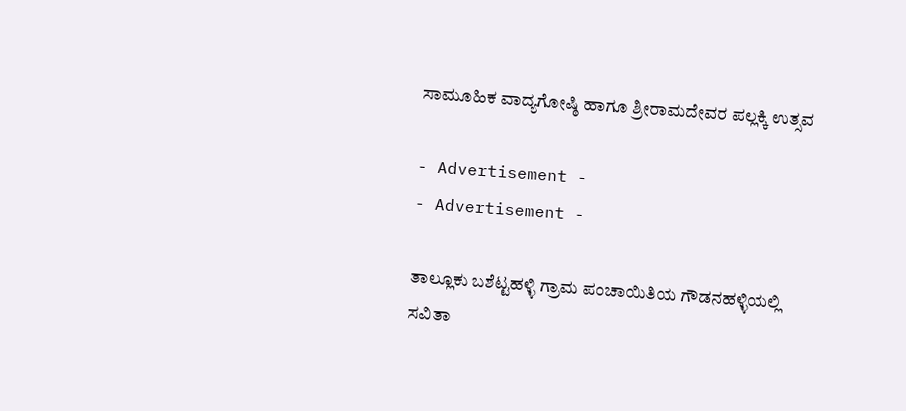ಸಾಮೂಹಿಕ ವಾದ್ಯಗೋಷ್ಠಿ ಹಾಗೂ ಶ್ರೀರಾಮದೇವರ ಪಲ್ಲಕ್ಕಿ ಉತ್ಸವ

- Advertisement -
- Advertisement -

ತಾಲ್ಲೂಕು ಬಶೆಟ್ಟಹಳ್ಳಿ ಗ್ರಾಮ ಪಂಚಾಯಿತಿಯ ಗೌಡನಹಳ್ಳಿಯಲ್ಲಿ ಸವಿತಾ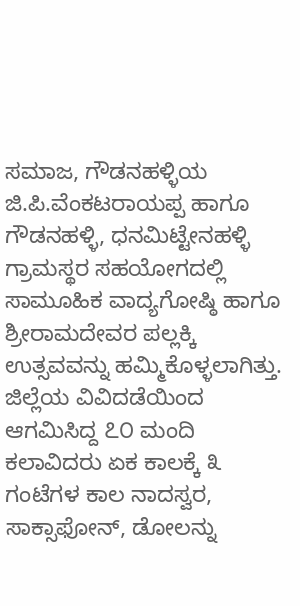ಸಮಾಜ, ಗೌಡನಹಳ್ಳಿಯ ಜಿ.ಪಿ.ವೆಂಕಟರಾಯಪ್ಪ ಹಾಗೂ ಗೌಡನಹಳ್ಳಿ, ಧನಮಿಟ್ಟೇನಹಳ್ಳಿ ಗ್ರಾಮಸ್ಥರ ಸಹಯೋಗದಲ್ಲಿ ಸಾಮೂಹಿಕ ವಾದ್ಯಗೋಷ್ಠಿ ಹಾಗೂ ಶ್ರೀರಾಮದೇವರ ಪಲ್ಲಕ್ಕಿ ಉತ್ಸವವನ್ನು ಹಮ್ಮಿಕೊಳ್ಳಲಾಗಿತ್ತು.
ಜಿಲ್ಲೆಯ ವಿವಿದಡೆಯಿಂದ ಆಗಮಿಸಿದ್ದ ೭೦ ಮಂದಿ ಕಲಾವಿದರು ಏಕ ಕಾಲಕ್ಕೆ ೩ ಗಂಟೆಗಳ ಕಾಲ ನಾದಸ್ವರ, ಸಾಕ್ಸಾಫೋನ್, ಡೋಲನ್ನು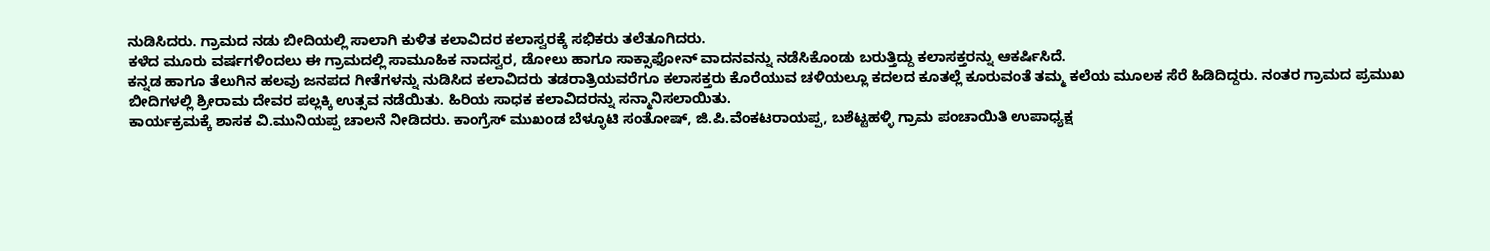ನುಡಿಸಿದರು. ಗ್ರಾಮದ ನಡು ಬೀದಿಯಲ್ಲಿ ಸಾಲಾಗಿ ಕುಳಿತ ಕಲಾವಿದರ ಕಲಾಸ್ವರಕ್ಕೆ ಸಭಿಕರು ತಲೆತೂಗಿದರು.
ಕಳೆದ ಮೂರು ವರ್ಷಗಳಿಂದಲು ಈ ಗ್ರಾಮದಲ್ಲಿ ಸಾಮೂಹಿಕ ನಾದಸ್ವರ, ಡೋಲು ಹಾಗೂ ಸಾಕ್ಸಾಫೋನ್ ವಾದನವನ್ನು ನಡೆಸಿಕೊಂಡು ಬರುತ್ತಿದ್ದು ಕಲಾಸಕ್ತರನ್ನು ಆಕರ್ಷಿಸಿದೆ.
ಕನ್ನಡ ಹಾಗೂ ತೆಲುಗಿನ ಹಲವು ಜನಪದ ಗೀತೆಗಳನ್ನು ನುಡಿಸಿದ ಕಲಾವಿದರು ತಡರಾತ್ರಿಯವರೆಗೂ ಕಲಾಸಕ್ತರು ಕೊರೆಯುವ ಚಳಿಯಲ್ಲೂ ಕದಲದ ಕೂತಲ್ಲೆ ಕೂರುವಂತೆ ತಮ್ಮ ಕಲೆಯ ಮೂಲಕ ಸೆರೆ ಹಿಡಿದಿದ್ದರು. ನಂತರ ಗ್ರಾಮದ ಪ್ರಮುಖ ಬೀದಿಗಳಲ್ಲಿ ಶ್ರೀರಾಮ ದೇವರ ಪಲ್ಲಕ್ಕಿ ಉತ್ಸವ ನಡೆಯಿತು. ಹಿರಿಯ ಸಾಧಕ ಕಲಾವಿದರನ್ನು ಸನ್ಮಾನಿಸಲಾಯಿತು.
ಕಾರ್ಯಕ್ರಮಕ್ಕೆ ಶಾಸಕ ವಿ.ಮುನಿಯಪ್ಪ ಚಾಲನೆ ನೀಡಿದರು. ಕಾಂಗ್ರೆಸ್ ಮುಖಂಡ ಬೆಳ್ಳೂಟಿ ಸಂತೋಷ್, ಜಿ.ಪಿ.ವೆಂಕಟರಾಯಪ್ಪ, ಬಶೆಟ್ಟಹಳ್ಳಿ ಗ್ರಾಮ ಪಂಚಾಯಿತಿ ಉಪಾಧ್ಯಕ್ಷ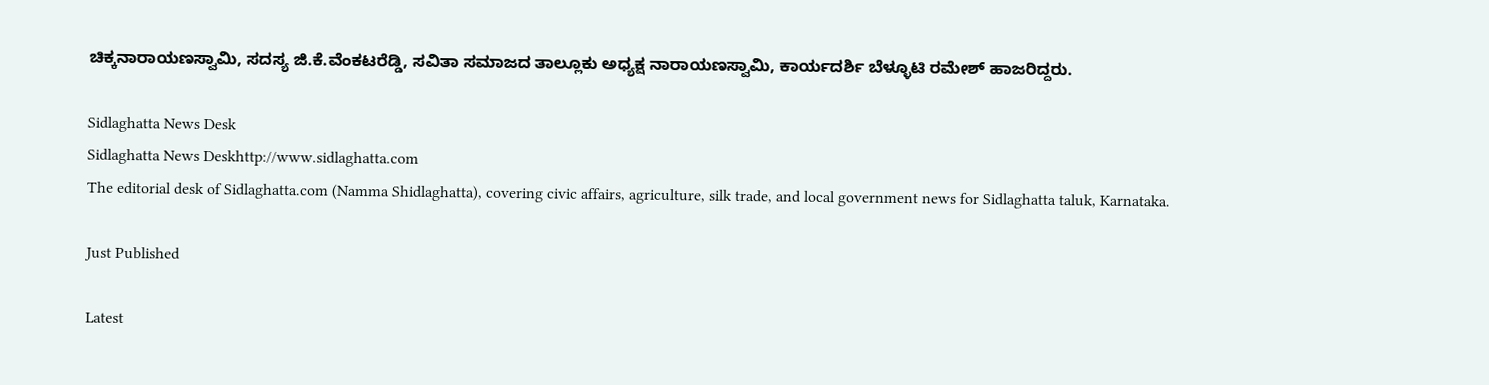ಚಿಕ್ಕನಾರಾಯಣಸ್ವಾಮಿ, ಸದಸ್ಯ ಜಿ.ಕೆ.ವೆಂಕಟರೆಡ್ಡಿ, ಸವಿತಾ ಸಮಾಜದ ತಾಲ್ಲೂಕು ಅಧ್ಯಕ್ಷ ನಾರಾಯಣಸ್ವಾಮಿ, ಕಾರ್ಯದರ್ಶಿ ಬೆಳ್ಳೂಟಿ ರಮೇಶ್ ಹಾಜರಿದ್ದರು.

Sidlaghatta News Desk
Sidlaghatta News Deskhttp://www.sidlaghatta.com
The editorial desk of Sidlaghatta.com (Namma Shidlaghatta), covering civic affairs, agriculture, silk trade, and local government news for Sidlaghatta taluk, Karnataka.

Just Published

Latest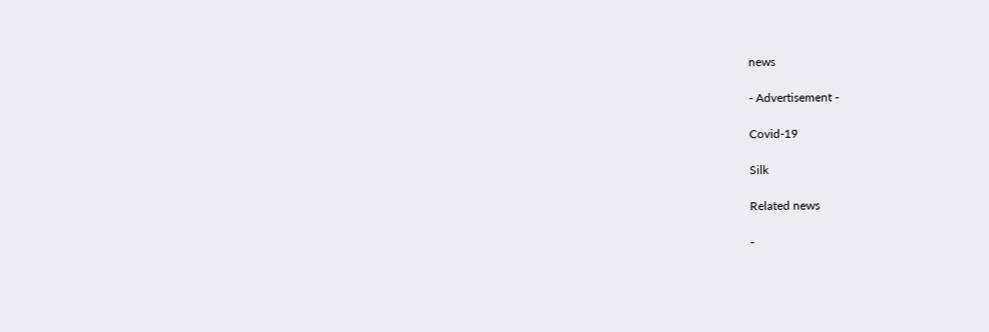news

- Advertisement -

Covid-19

Silk

Related news

-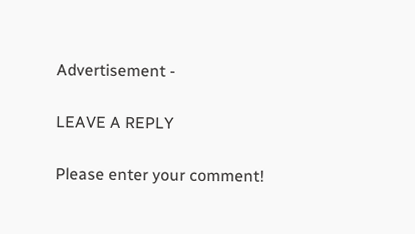Advertisement -

LEAVE A REPLY

Please enter your comment!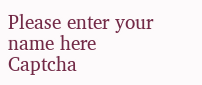Please enter your name here
Captcha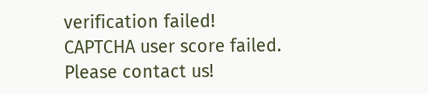verification failed!
CAPTCHA user score failed. Please contact us!